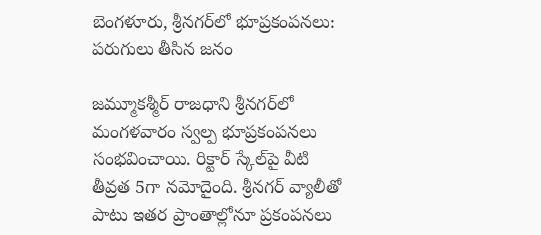బెంగళూరు, శ్రీనగర్‌లో భూప్రకంపనలు: పరుగులు తీసిన జనం

జమ్మూకశ్మీర్‌ రాజధాని శ్రీనగర్‌లో మంగళవారం స్వల్ప భూప్రకంపనలు సంభవించాయి. రిక్టార్‌ స్కేల్‌పై వీటి తీవ్రత 5గా నమోదైంది. శ్రీనగర్‌ వ్యాలీతో పాటు ఇతర ప్రాంతాల్లోనూ ప్రకంపనలు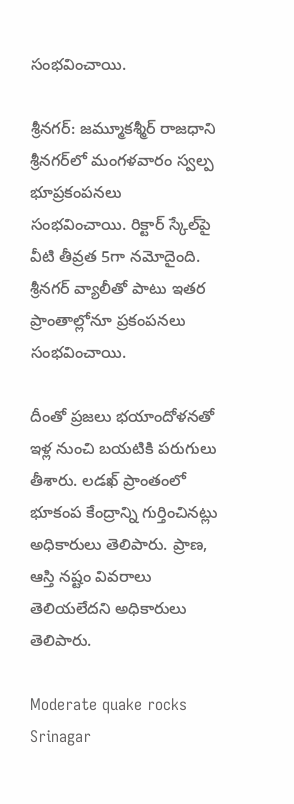సంభవించాయి.

శ్రీనగర్‌: జమ్మూకశ్మీర్‌ రాజధాని శ్రీనగర్‌లో మంగళవారం స్వల్ప భూప్రకంపనలు సంభవించాయి. రిక్టార్‌ స్కేల్‌పై వీటి తీవ్రత 5గా నమోదైంది. శ్రీనగర్‌ వ్యాలీతో పాటు ఇతర ప్రాంతాల్లోనూ ప్రకంపనలు సంభవించాయి.

దీంతో ప్రజలు భయాందోళనతో ఇళ్ల నుంచి బయటికి పరుగులు తీశారు. లడఖ్‌ ప్రాంతంలో భూకంప కేంద్రాన్ని గుర్తించినట్లు అధికారులు తెలిపారు. ప్రాణ, ఆస్తి నష్టం వివరాలు తెలియలేదని అధికారులు తెలిపారు.

Moderate quake rocks Srinagar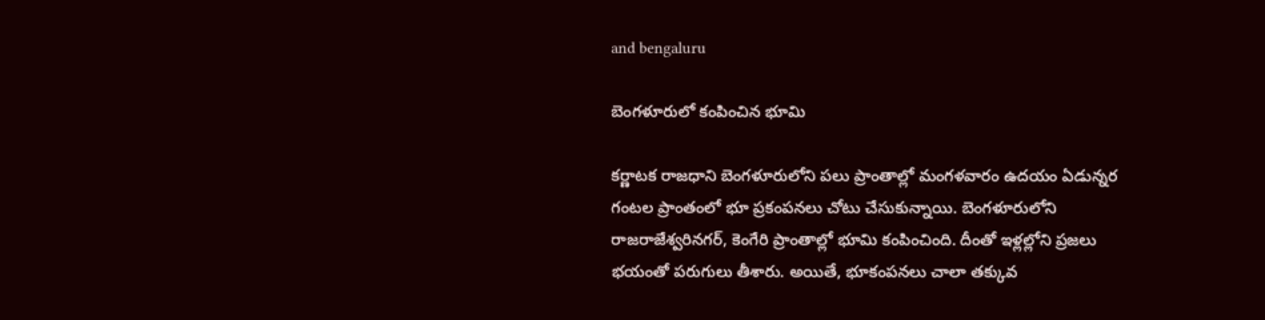and bengaluru

బెంగళూరులో కంపించిన భూమి

కర్ణాటక రాజధాని బెంగళూరులోని పలు ప్రాంతాల్లో మంగళవారం ఉదయం ఏడున్నర గంటల ప్రాంతంలో భూ ప్రకంపనలు చోటు చేసుకున్నాయి. బెంగళూరులోని రాజరాజేశ్వరినగర్, కెంగేరి ప్రాంతాల్లో భూమి కంపించింది. దీంతో ఇళ్లల్లోని ప్రజలు భయంతో పరుగులు తీశారు. అయితే, భూకంపనలు చాలా తక్కువ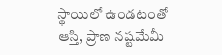స్థాయిలో ఉండటంతో ఆస్తి, ప్రాణ నష్టమేమీ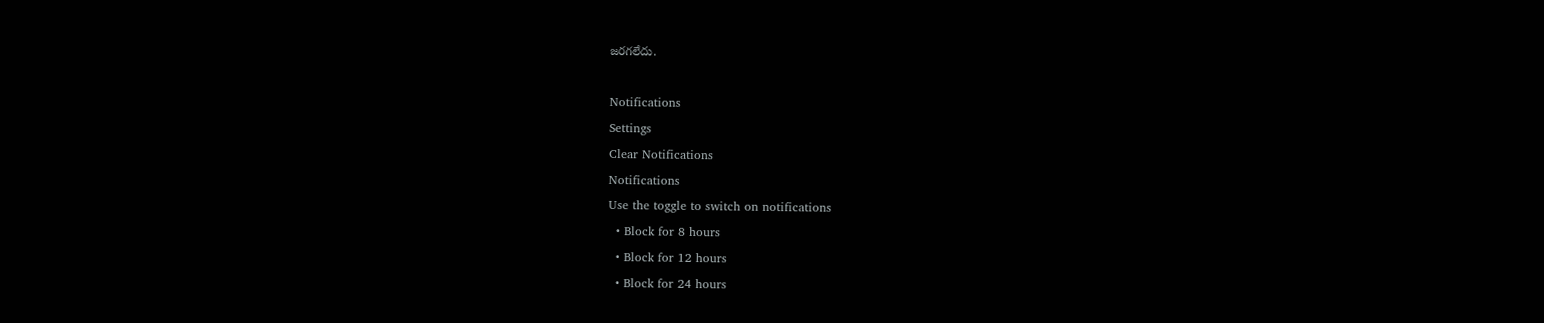జరగలేదు.

Notifications
Settings
Clear Notifications
Notifications
Use the toggle to switch on notifications
  • Block for 8 hours
  • Block for 12 hours
  • Block for 24 hours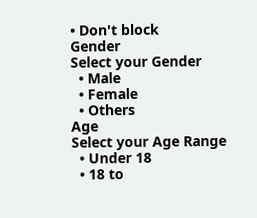• Don't block
Gender
Select your Gender
  • Male
  • Female
  • Others
Age
Select your Age Range
  • Under 18
  • 18 to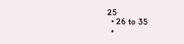25
  • 26 to 35
  •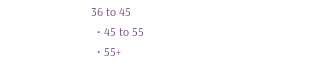36 to 45
  • 45 to 55
  • 55+